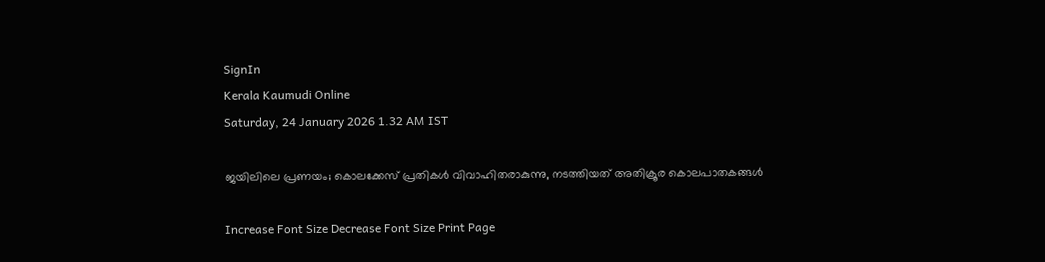SignIn
Kerala Kaumudi Online
Saturday, 24 January 2026 1.32 AM IST

ജയിലിലെ പ്രണയം; കൊലക്കേസ് പ്രതികൾ വിവാഹിതരാകുന്നു, നടത്തിയത് അതിക്രൂര കൊലപാതകങ്ങൾ

Increase Font Size Decrease Font Size Print Page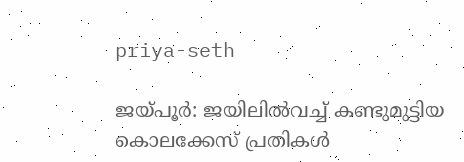priya-seth

ജയ്‌പൂർ: ജയിലിൽവച്ച് കണ്ടുമുട്ടിയ കൊലക്കേസ് പ്രതികൾ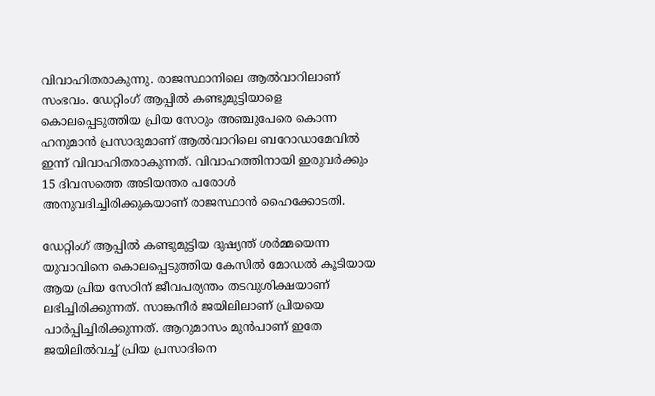വിവാഹിതരാകുന്നു. രാജസ്ഥാനിലെ ആൽവാറിലാണ് സംഭവം. ഡേറ്റിംഗ് ആപ്പിൽ കണ്ടുമുട്ടിയാളെ കൊലപ്പെടുത്തിയ പ്രിയ സേഠും അഞ്ചുപേരെ കൊന്ന ഹനുമാൻ പ്രസാദുമാണ് ആൽവാറിലെ ബറോഡാമേവിൽ ഇന്ന് വിവാഹിതരാകുന്നത്. വിവാഹത്തിനായി ഇരുവർക്കും 15 ദിവസത്തെ അടിയന്തര പരോൾ അനുവദിച്ചിരിക്കുകയാണ് രാജസ്ഥാൻ ഹൈക്കോടതി.

ഡേറ്റിംഗ് ആപ്പിൽ കണ്ടുമുട്ടിയ ദുഷ്യന്ത് ശർമ്മയെന്ന യുവാവിനെ കൊലപ്പെടുത്തിയ കേസിൽ മോഡൽ കൂടിയായ ആയ പ്രിയ സേഠിന് ജീവപര്യന്തം തടവുശിക്ഷയാണ് ലഭിച്ചിരിക്കുന്നത്. സാങ്കനീർ ജയിലിലാണ് പ്രിയയെ പാർപ്പിച്ചിരിക്കുന്നത്. ആറുമാസം മുൻപാണ് ഇതേ ജയിലിൽവച്ച് പ്രിയ പ്രസാദിനെ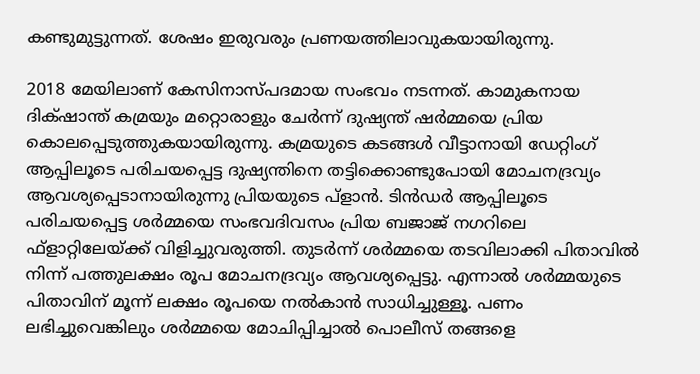കണ്ടുമുട്ടുന്നത്. ശേഷം ഇരുവരും പ്രണയത്തിലാവുകയായിരുന്നു.

2018 മേയിലാണ് കേസിനാസ്‌പദമായ സംഭവം നടന്നത്. കാമുകനായ ദിക്‌ഷാന്ത് കമ്രയും മറ്റൊരാളും ചേർന്ന് ദുഷ്യന്ത് ഷർമ്മയെ പ്രിയ കൊലപ്പെടുത്തുകയായിരുന്നു. കമ്രയുടെ കടങ്ങൾ വീട്ടാനായി ഡേറ്റിംഗ് ആപ്പിലൂടെ പരിചയപ്പെട്ട ദുഷ്യന്തിനെ തട്ടിക്കൊണ്ടുപോയി മോചനദ്രവ്യം ആവശ്യപ്പെടാനായിരുന്നു പ്രിയയുടെ പ്ളാൻ. ടിൻഡർ ആപ്പിലൂടെ പരിചയപ്പെട്ട ശർമ്മയെ സംഭവദിവസം പ്രിയ ബജാജ് നഗറിലെ ഫ്ളാറ്റിലേയ്ക്ക് വിളിച്ചുവരുത്തി. തുടർന്ന് ശർമ്മയെ തടവിലാക്കി പിതാവിൽ നിന്ന് പത്തുലക്ഷം രൂപ മോചനദ്രവ്യം ആവശ്യപ്പെട്ടു. എന്നാൽ ശർമ്മയുടെ പിതാവിന് മൂന്ന് ലക്ഷം രൂപയെ നൽകാൻ സാധിച്ചുള്ളൂ. പണം ലഭിച്ചുവെങ്കിലും ശർമ്മയെ മോചിപ്പിച്ചാൽ പൊലീസ് തങ്ങളെ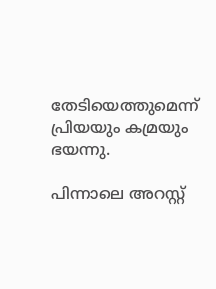തേടിയെത്തുമെന്ന് പ്രിയയും കമ്രയും ഭയന്നു.

പിന്നാലെ അറസ്റ്റ്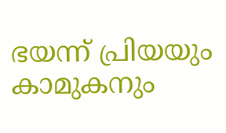ഭയന്ന് പ്രിയയും കാമുകനും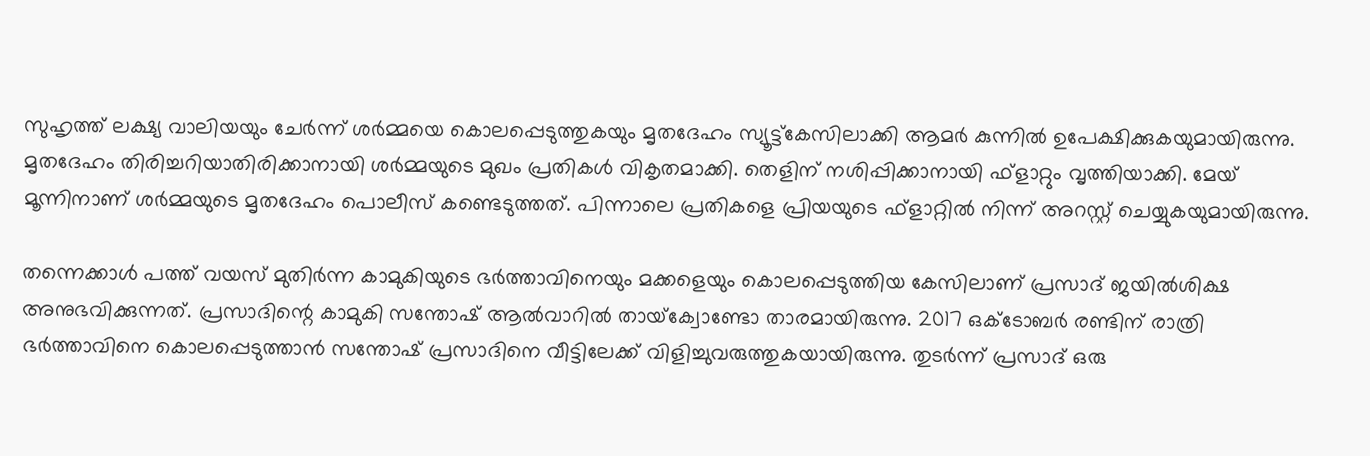സുഹൃത്ത് ലക്ഷ്യ വാലിയയും ചേർന്ന് ശർമ്മയെ കൊലപ്പെടുത്തുകയും മൃതദേഹം സ്യൂട്ട്‌കേസിലാക്കി ആമർ കുന്നിൽ ഉപേക്ഷിക്കുകയുമായിരുന്നു. മൃതദേഹം തിരിച്ചറിയാതിരിക്കാനായി ശർമ്മയുടെ മുഖം പ്രതികൾ വികൃതമാക്കി. തെളിന് നശിപ്പിക്കാനായി ഫ്ളാറ്റും വൃത്തിയാക്കി. മേയ് മൂന്നിനാണ് ശർമ്മയുടെ മൃതദേഹം പൊലീസ് കണ്ടെടുത്തത്. പിന്നാലെ പ്രതികളെ പ്രിയയുടെ ഫ്ളാറ്റിൽ നിന്ന് അറസ്റ്റ് ചെയ്യുകയുമായിരുന്നു.

തന്നെക്കാൾ പത്ത് വയസ് മുതിർന്ന കാമുകിയുടെ ഭർത്താവിനെയും മക്കളെയും കൊലപ്പെടുത്തിയ കേസിലാണ് പ്രസാദ് ജയിൽശിക്ഷ അനുഭവിക്കുന്നത്. പ്രസാദിന്റെ കാമുകി സന്തോഷ് ആൽവാറിൽ തായ്‌ക്വോണ്ടോ താരമായിരുന്നു. 2017 ഒക്ടോബർ രണ്ടിന് രാത്രി ഭർത്താവിനെ കൊലപ്പെടുത്താൻ സന്തോഷ് പ്രസാദിനെ വീട്ടിലേക്ക് വിളിച്ചുവരുത്തുകയായിരുന്നു. തുടർന്ന് പ്രസാദ് ഒരു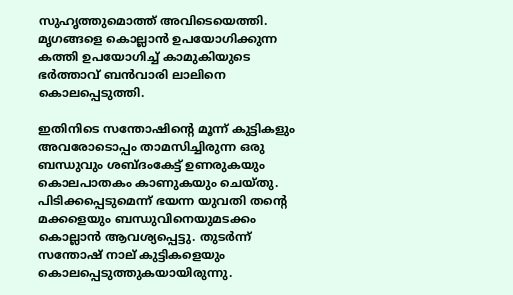സുഹൃത്തുമൊത്ത് അവിടെയെത്തി. മൃഗങ്ങളെ കൊല്ലാൻ ഉപയോഗിക്കുന്ന കത്തി ഉപയോഗിച്ച് കാമുകിയുടെ ഭർത്താവ് ബൻവാരി ലാലിനെ കൊലപ്പെടുത്തി.

ഇതിനിടെ സന്തോഷിന്റെ മൂന്ന് കുട്ടികളും അവരോടൊപ്പം താമസിച്ചിരുന്ന ഒരു ബന്ധുവും ശബ്ദംകേട്ട് ഉണരുകയും കൊലപാതകം കാണുകയും ചെയ്തു. പിടിക്കപ്പെടുമെന്ന് ഭയന്ന യുവതി തന്റെ മക്കളെയും ബന്ധുവിനെയുമടക്കം കൊല്ലാൻ ആവശ്യപ്പെട്ടു. തുടർന്ന് സന്തോഷ് നാല് കുട്ടികളെയും കൊലപ്പെടുത്തുകയായിരുന്നു.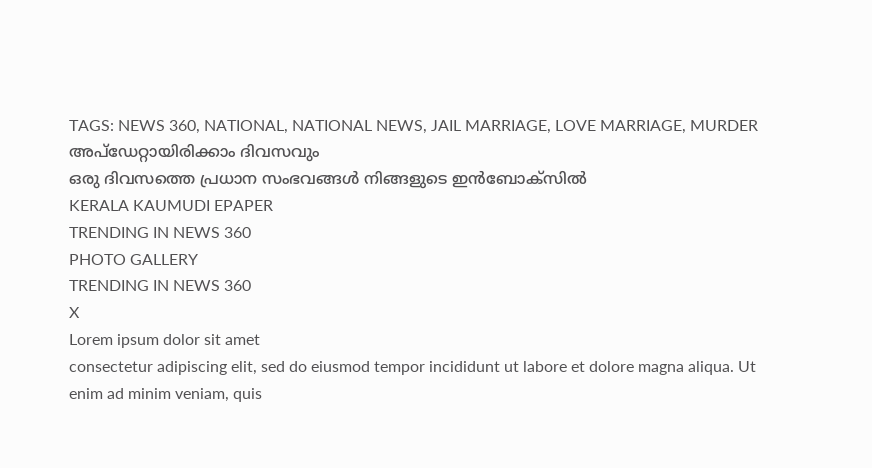TAGS: NEWS 360, NATIONAL, NATIONAL NEWS, JAIL MARRIAGE, LOVE MARRIAGE, MURDER
അപ്ഡേറ്റായിരിക്കാം ദിവസവും
ഒരു ദിവസത്തെ പ്രധാന സംഭവങ്ങൾ നിങ്ങളുടെ ഇൻബോക്സിൽ
KERALA KAUMUDI EPAPER
TRENDING IN NEWS 360
PHOTO GALLERY
TRENDING IN NEWS 360
X
Lorem ipsum dolor sit amet
consectetur adipiscing elit, sed do eiusmod tempor incididunt ut labore et dolore magna aliqua. Ut enim ad minim veniam, quis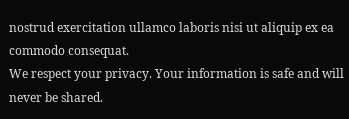nostrud exercitation ullamco laboris nisi ut aliquip ex ea commodo consequat.
We respect your privacy. Your information is safe and will never be shared.